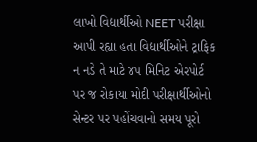લાખો વિદ્યાર્થીઓ NEET પરીક્ષા આપી રહ્યા હતા વિદ્યાર્થીઓને ટ્રાફિક ન નડે તે માટે ૪૫ મિનિટ એરપોર્ટ પર જ રોકાયા મોદી પરીક્ષાર્થીઓનો સેન્ટર પર પહોંચવાનો સમય પૂરો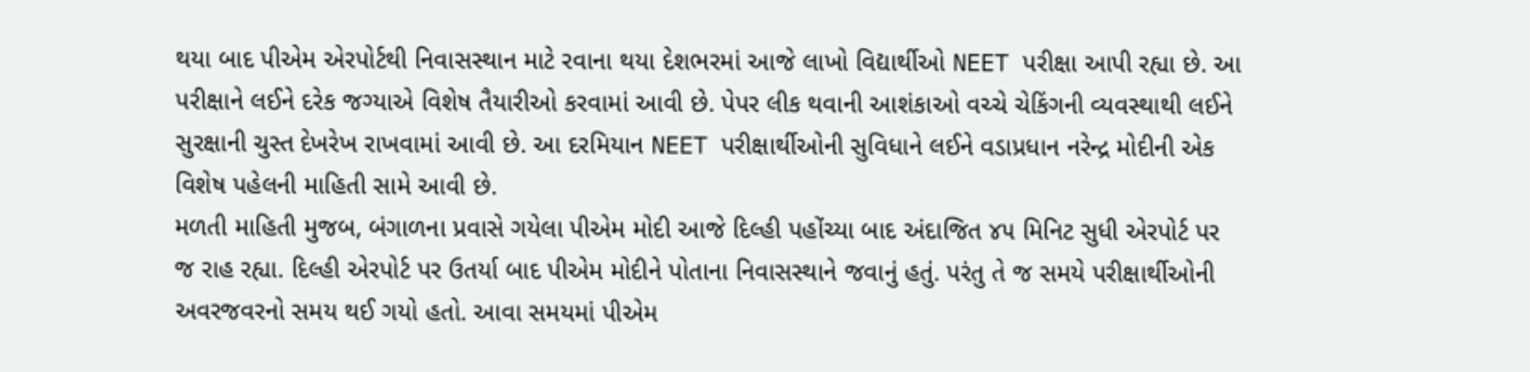થયા બાદ પીએમ એરપોર્ટથી નિવાસસ્થાન માટે રવાના થયા દેશભરમાં આજે લાખો વિદ્યાર્થીઓ NEET પરીક્ષા આપી રહ્યા છે. આ પરીક્ષાને લઈને દરેક જગ્યાએ વિશેષ તૈયારીઓ કરવામાં આવી છે. પેપર લીક થવાની આશંકાઓ વચ્ચે ચેકિંગની વ્યવસ્થાથી લઈને સુરક્ષાની ચુસ્ત દેખરેખ રાખવામાં આવી છે. આ દરમિયાન NEET પરીક્ષાર્થીઓની સુવિધાને લઈને વડાપ્રધાન નરેન્દ્ર મોદીની એક વિશેષ પહેલની માહિતી સામે આવી છે.
મળતી માહિતી મુજબ, બંગાળના પ્રવાસે ગયેલા પીએમ મોદી આજે દિલ્હી પહોંચ્યા બાદ અંદાજિત ૪૫ મિનિટ સુધી એરપોર્ટ પર જ રાહ રહ્યા. દિલ્હી એરપોર્ટ પર ઉતર્યા બાદ પીએમ મોદીને પોતાના નિવાસસ્થાને જવાનું હતું. પરંતુ તે જ સમયે પરીક્ષાર્થીઓની અવરજવરનો સમય થઈ ગયો હતો. આવા સમયમાં પીએમ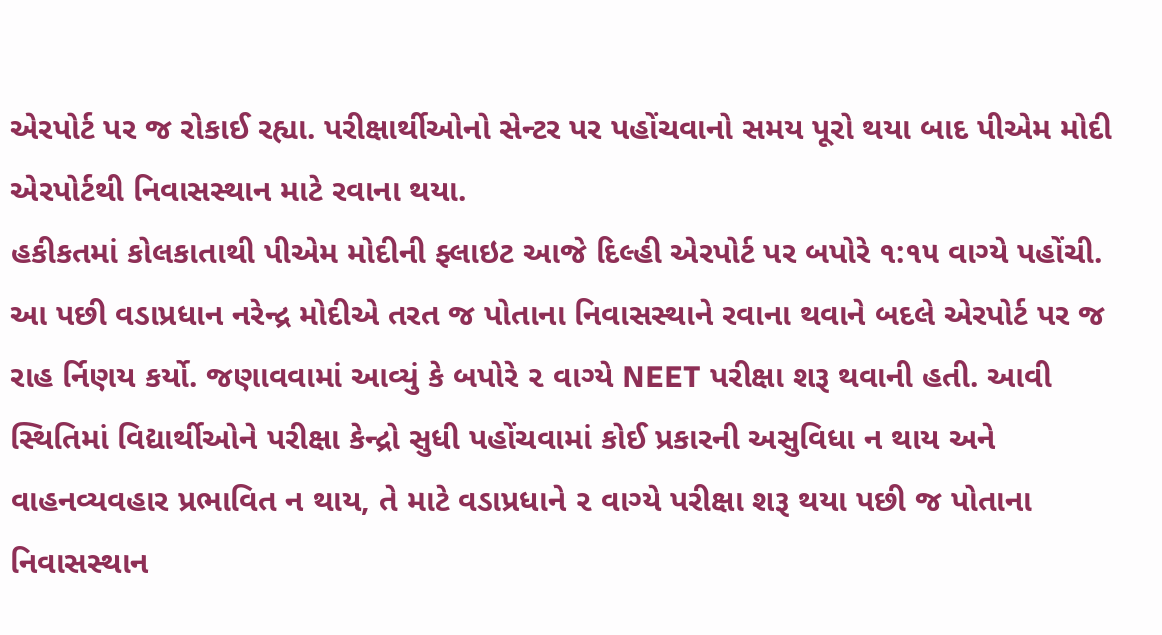એરપોર્ટ પર જ રોકાઈ રહ્યા. પરીક્ષાર્થીઓનો સેન્ટર પર પહોંચવાનો સમય પૂરો થયા બાદ પીએમ મોદી એરપોર્ટથી નિવાસસ્થાન માટે રવાના થયા.
હકીકતમાં કોલકાતાથી પીએમ મોદીની ફ્લાઇટ આજે દિલ્હી એરપોર્ટ પર બપોરે ૧:૧૫ વાગ્યે પહોંચી.
આ પછી વડાપ્રધાન નરેન્દ્ર મોદીએ તરત જ પોતાના નિવાસસ્થાને રવાના થવાને બદલે એરપોર્ટ પર જ રાહ ર્નિણય કર્યો. જણાવવામાં આવ્યું કે બપોરે ૨ વાગ્યે NEET પરીક્ષા શરૂ થવાની હતી. આવી સ્થિતિમાં વિદ્યાર્થીઓને પરીક્ષા કેન્દ્રો સુધી પહોંચવામાં કોઈ પ્રકારની અસુવિધા ન થાય અને વાહનવ્યવહાર પ્રભાવિત ન થાય, તે માટે વડાપ્રધાને ૨ વાગ્યે પરીક્ષા શરૂ થયા પછી જ પોતાના નિવાસસ્થાન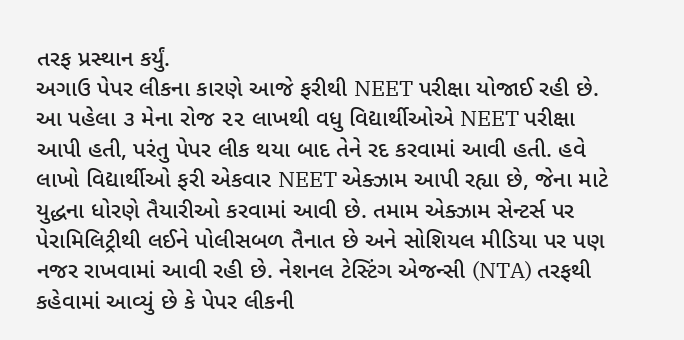તરફ પ્રસ્થાન કર્યું.
અગાઉ પેપર લીકના કારણે આજે ફરીથી NEET પરીક્ષા યોજાઈ રહી છે. આ પહેલા ૩ મેના રોજ ૨૨ લાખથી વધુ વિદ્યાર્થીઓએ NEET પરીક્ષા આપી હતી, પરંતુ પેપર લીક થયા બાદ તેને રદ કરવામાં આવી હતી. હવે લાખો વિદ્યાર્થીઓ ફરી એકવાર NEET એક્ઝામ આપી રહ્યા છે, જેના માટે યુદ્ધના ધોરણે તૈયારીઓ કરવામાં આવી છે. તમામ એક્ઝામ સેન્ટર્સ પર પેરામિલિટ્રીથી લઈને પોલીસબળ તૈનાત છે અને સોશિયલ મીડિયા પર પણ નજર રાખવામાં આવી રહી છે. નેશનલ ટેસ્ટિંગ એજન્સી (NTA) તરફથી કહેવામાં આવ્યું છે કે પેપર લીકની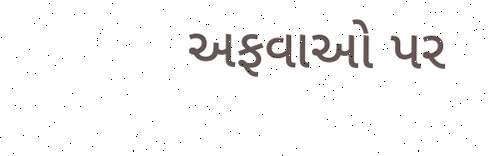અફવાઓ પર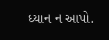ધ્યાન ન આપો.